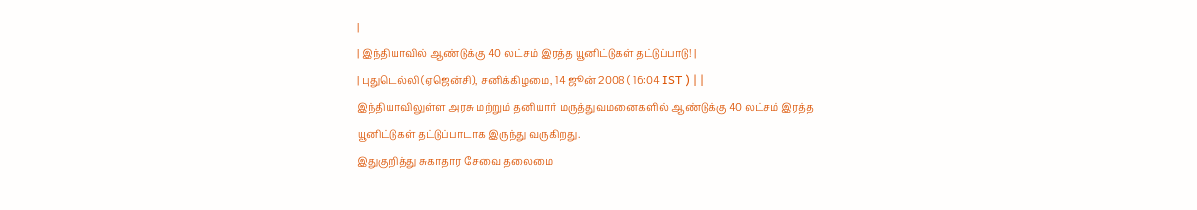|
| இந்தியாவில் ஆண்டுக்கு 40 லட்சம் இரத்த யூனிட்டுகள் தட்டுப்பாடு! |
| புதுடெல்லி (ஏஜென்சி), சனிக்கிழமை, 14 ஜூன் 2008 ( 16:04 IST ) | |
இந்தியாவிலுள்ள அரசு மற்றும் தனியார் மருத்துவமனைகளில் ஆண்டுக்கு 40 லட்சம் இரத்த யூனிட்டுகள் தட்டுப்பாடாக இருந்து வருகிறது.
இதுகுறித்து சுகாதார சேவை தலைமை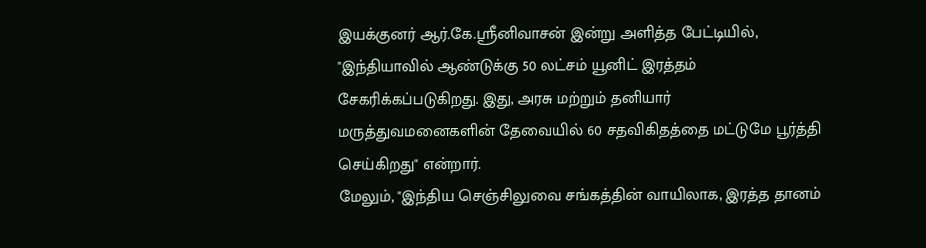இயக்குனர் ஆர்.கே.ஸ்ரீனிவாசன் இன்று அளித்த பேட்டியில், "இந்தியாவில் ஆண்டுக்கு 50 லட்சம் யூனிட் இரத்தம் சேகரிக்கப்படுகிறது. இது, அரசு மற்றும் தனியார் மருத்துவமனைகளின் தேவையில் 60 சதவிகிதத்தை மட்டுமே பூர்த்தி செய்கிறது" என்றார்.
மேலும், "இந்திய செஞ்சிலுவை சங்கத்தின் வாயிலாக, இரத்த தானம்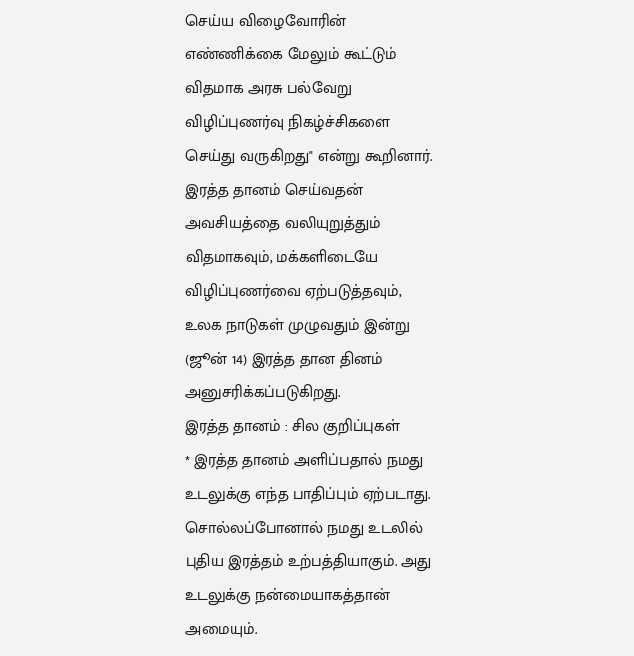செய்ய விழைவோரின் எண்ணிக்கை மேலும் கூட்டும் விதமாக அரசு பல்வேறு விழிப்புணர்வு நிகழ்ச்சிகளை செய்து வருகிறது" என்று கூறினார்.
இரத்த தானம் செய்வதன் அவசியத்தை வலியுறுத்தும் விதமாகவும், மக்களிடையே விழிப்புணர்வை ஏற்படுத்தவும், உலக நாடுகள் முழுவதும் இன்று (ஜூன் 14) இரத்த தான தினம் அனுசரிக்கப்படுகிறது.
இரத்த தானம் : சில குறிப்புகள்
* இரத்த தானம் அளிப்பதால் நமது உடலுக்கு எந்த பாதிப்பும் ஏற்படாது. சொல்லப்போனால் நமது உடலில் புதிய இரத்தம் உற்பத்தியாகும். அது உடலுக்கு நன்மையாகத்தான் அமையும்.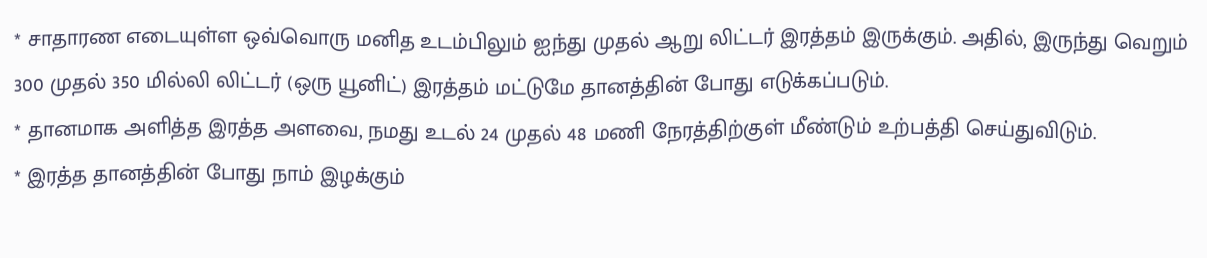* சாதாரண எடையுள்ள ஒவ்வொரு மனித உடம்பிலும் ஐந்து முதல் ஆறு லிட்டர் இரத்தம் இருக்கும். அதில், இருந்து வெறும் 300 முதல் 350 மில்லி லிட்டர் (ஒரு யூனிட்) இரத்தம் மட்டுமே தானத்தின் போது எடுக்கப்படும்.
* தானமாக அளித்த இரத்த அளவை, நமது உடல் 24 முதல் 48 மணி நேரத்திற்குள் மீண்டும் உற்பத்தி செய்துவிடும்.
* இரத்த தானத்தின் போது நாம் இழக்கும்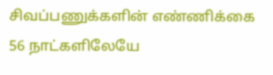சிவப்பணுக்களின் எண்ணிக்கை 56 நாட்களிலேயே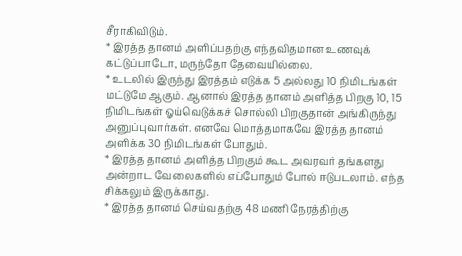சீராகிவிடும்.
* இரத்த தானம் அளிப்பதற்கு எந்தவிதமான உணவுக் கட்டுப்பாடோ, மருந்தோ தேவையில்லை.
* உடலில் இருந்து இரத்தம் எடுக்க 5 அல்லது 10 நிமிடங்கள் மட்டுமே ஆகும். ஆனால் இரத்த தானம் அளித்த பிறகு 10, 15 நிமிடங்கள் ஓய்வெடுக்கச் சொல்லி பிறகுதான் அங்கிருந்து அனுப்புவார்கள். எனவே மொத்தமாகவே இரத்த தானம் அளிக்க 30 நிமிடங்கள் போதும்.
* இரத்த தானம் அளித்த பிறகும் கூட அவரவர் தங்களது அன்றாட வேலைகளில் எப்போதும் போல் ஈடுபடலாம். எந்த சிக்கலும் இருக்காது.
* இரத்த தானம் செய்வதற்கு 48 மணி நேரத்திற்கு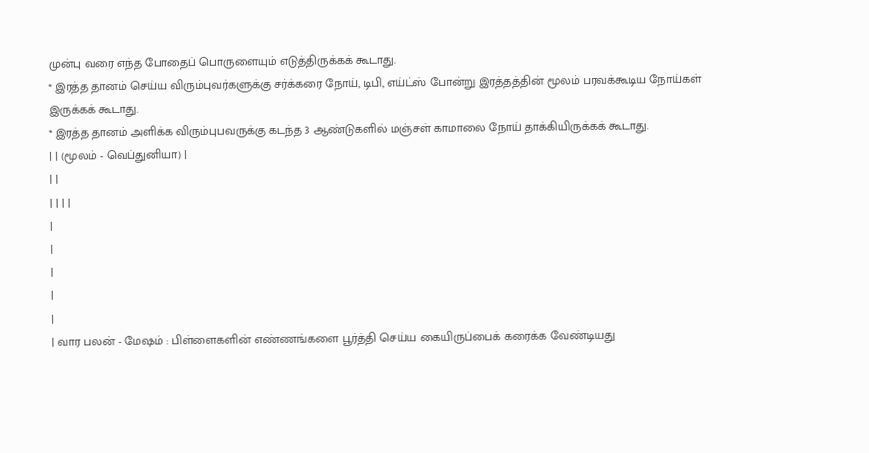முன்பு வரை எந்த போதைப் பொருளையும் எடுத்திருக்கக் கூடாது.
* இரத்த தானம் செய்ய விரும்புவர்களுக்கு சர்க்கரை நோய், டிபி, எய்ட்ஸ் போன்று இரத்தத்தின் மூலம் பரவக்கூடிய நோய்கள் இருக்கக் கூடாது.
* இரத்த தானம் அளிக்க விரும்புபவருக்கு கடந்த 3 ஆண்டுகளில் மஞ்சள் காமாலை நோய் தாக்கியிருக்கக் கூடாது.
| | (மூலம் - வெப்துனியா) |
| |
| | | |
|
|
|
|
|
| வார பலன் - மேஷம் : பிள்ளைகளின் எண்ணங்களை பூர்த்தி செய்ய கையிருப்பைக் கரைக்க வேண்டியது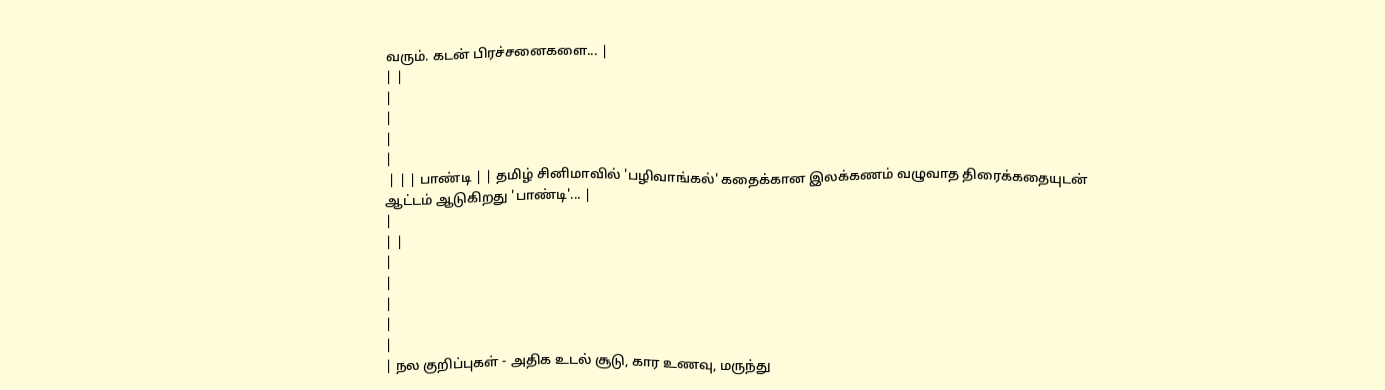வரும். கடன் பிரச்சனைகளை... |
| |
|
|
|
|
 | | | பாண்டி | | தமிழ் சினிமாவில் 'பழிவாங்கல்' கதைக்கான இலக்கணம் வழுவாத திரைக்கதையுடன் ஆட்டம் ஆடுகிறது 'பாண்டி'... |
|
| |
|
|
|
|
|
| நல குறிப்புகள் - அதிக உடல் சூடு, கார உணவு, மருந்து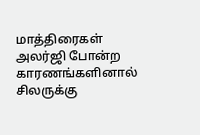மாத்திரைகள் அலர்ஜி போன்ற காரணங்களினால் சிலருக்கு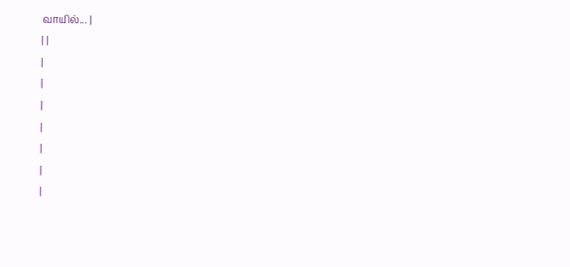வாயில்... |
| |
|
|
|
|
|
|
|